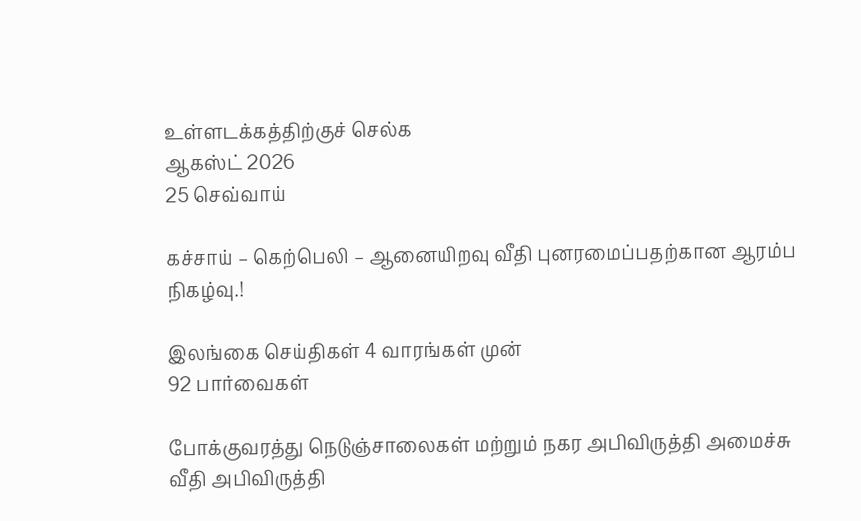உள்ளடக்கத்திற்குச் செல்க
ஆகஸ்ட் 2026
25 செவ்வாய்

கச்சாய் – கெற்பெலி – ஆனையிறவு வீதி புனரமைப்பதற்கான ஆரம்ப நிகழ்வு.!

இலங்கை செய்திகள் 4 வாரங்கள் முன்
92 பார்வைகள்

போக்குவரத்து நெடுஞ்சாலைகள் மற்றும் நகர அபிவிருத்தி அமைச்சு வீதி அபிவிருத்தி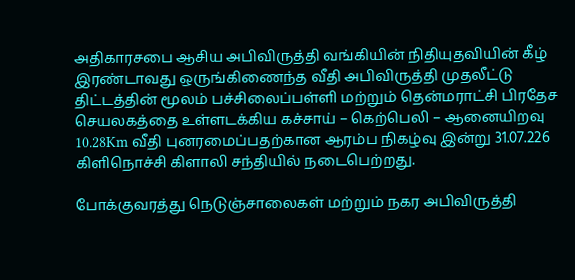அதிகாரசபை ஆசிய அபிவிருத்தி வங்கியின் நிதியுதவியின் கீழ் இரண்டாவது ஒருங்கிணைந்த வீதி அபிவிருத்தி முதலீட்டு திட்டத்தின் மூலம் பச்சிலைப்பள்ளி மற்றும் தென்மராட்சி பிரதேச செயலகத்தை உள்ளடக்கிய கச்சாய் – கெற்பெலி – ஆனையிறவு 10.28Km வீதி புனரமைப்பதற்கான ஆரம்ப நிகழ்வு இன்று 31.07.226 கிளிநொச்சி கிளாலி சந்தியில் நடைபெற்றது.

போக்குவரத்து நெடுஞ்சாலைகள் மற்றும் நகர அபிவிருத்தி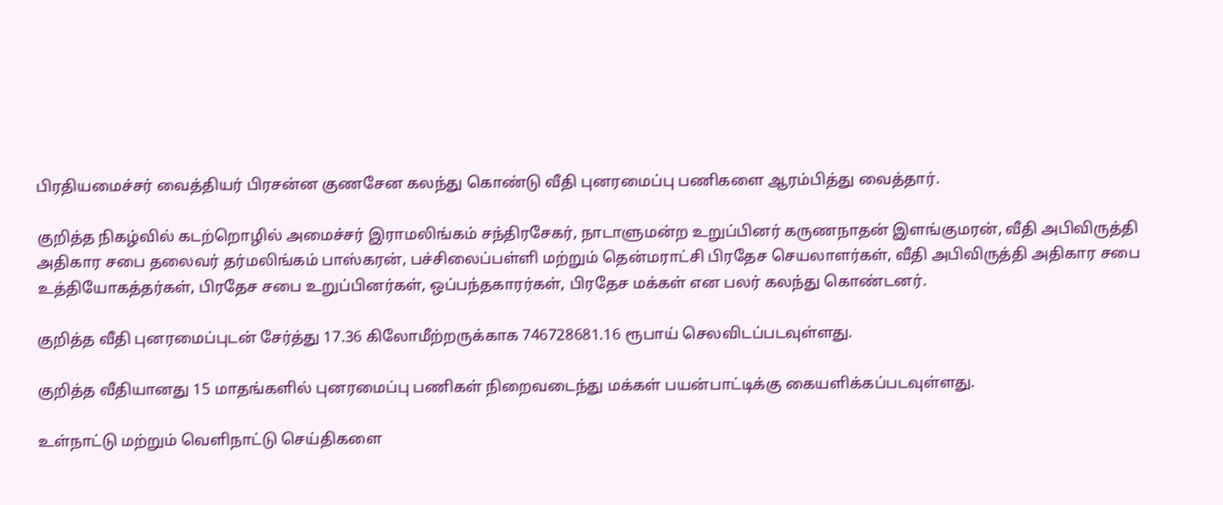பிரதியமைச்சர் வைத்தியர் பிரசன்ன குணசேன கலந்து கொண்டு வீதி புனரமைப்பு பணிகளை ஆரம்பித்து வைத்தார்.

குறித்த நிகழ்வில் கடற்றொழில் அமைச்சர் இராமலிங்கம் சந்திரசேகர், நாடாளுமன்ற உறுப்பினர் கருணநாதன் இளங்குமரன், வீதி அபிவிருத்தி அதிகார சபை தலைவர் தர்மலிங்கம் பாஸ்கரன், பச்சிலைப்பள்ளி மற்றும் தென்மராட்சி பிரதேச செயலாளர்கள், வீதி அபிவிருத்தி அதிகார சபை உத்தியோகத்தர்கள், பிரதேச சபை உறுப்பினர்கள், ஒப்பந்தகாரர்கள், பிரதேச மக்கள் என பலர் கலந்து கொண்டனர்.

குறித்த வீதி புனரமைப்புடன் சேர்த்து 17.36 கிலோமீற்றருக்காக 746728681.16 ரூபாய் செலவிடப்படவுள்ளது.

குறித்த வீதியானது 15 மாதங்களில் புனரமைப்பு பணிகள் நிறைவடைந்து மக்கள்‌ பயன்பாட்டிக்கு கையளிக்கப்படவுள்ளது.

உள்நாட்டு மற்றும் வெளிநாட்டு செய்திகளை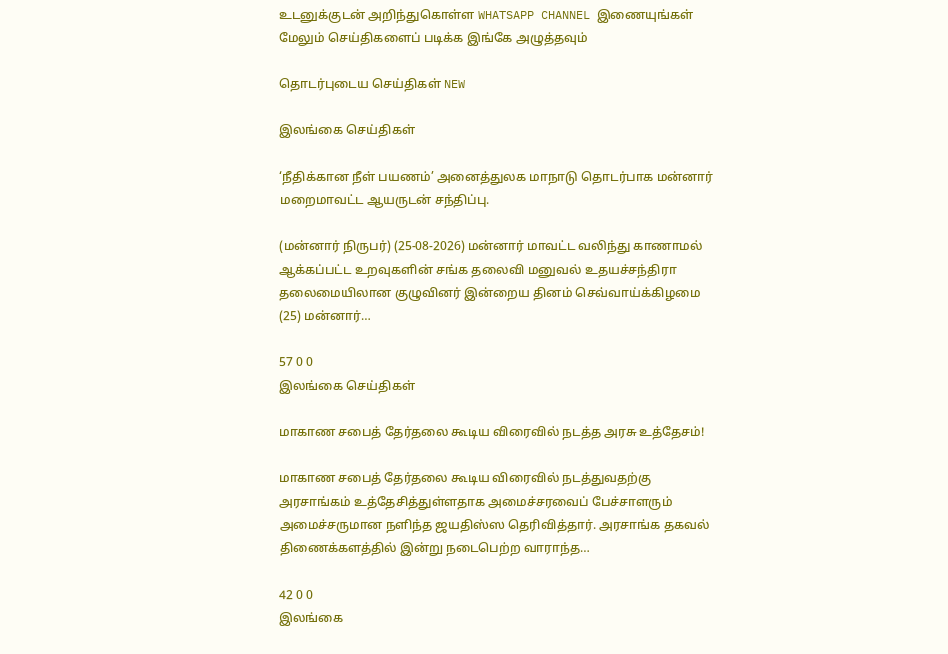உடனுக்குடன் அறிந்துகொள்ள WHATSAPP CHANNEL இணையுங்கள்
மேலும் செய்திகளைப் படிக்க இங்கே அழுத்தவும்

தொடர்புடைய செய்திகள் NEW

இலங்கை செய்திகள்

‘நீதிக்கான நீள் பயணம்’ அனைத்துலக மாநாடு தொடர்பாக மன்னார் மறைமாவட்ட ஆயருடன் சந்திப்பு.

(மன்னார் நிருபர்) (25-08-2026) மன்னார் மாவட்ட வலிந்து காணாமல் ஆக்கப்பட்ட உறவுகளின் சங்க தலைவி மனுவல் உதயச்சந்திரா தலைமையிலான குழுவினர் இன்றைய தினம் செவ்வாய்க்கிழமை (25) மன்னார்…

57 0 0
இலங்கை செய்திகள்

மாகாண சபைத் தேர்தலை கூடிய விரைவில் நடத்த அரசு உத்தேசம்!

மாகாண சபைத் தேர்தலை கூடிய விரைவில் நடத்துவதற்கு அரசாங்கம் உத்தேசித்துள்ளதாக அமைச்சரவைப் பேச்சாளரும் அமைச்சருமான நளிந்த ஜயதிஸ்ஸ தெரிவித்தார். அரசாங்க தகவல் திணைக்களத்தில் இன்று நடைபெற்ற வாராந்த…

42 0 0
இலங்கை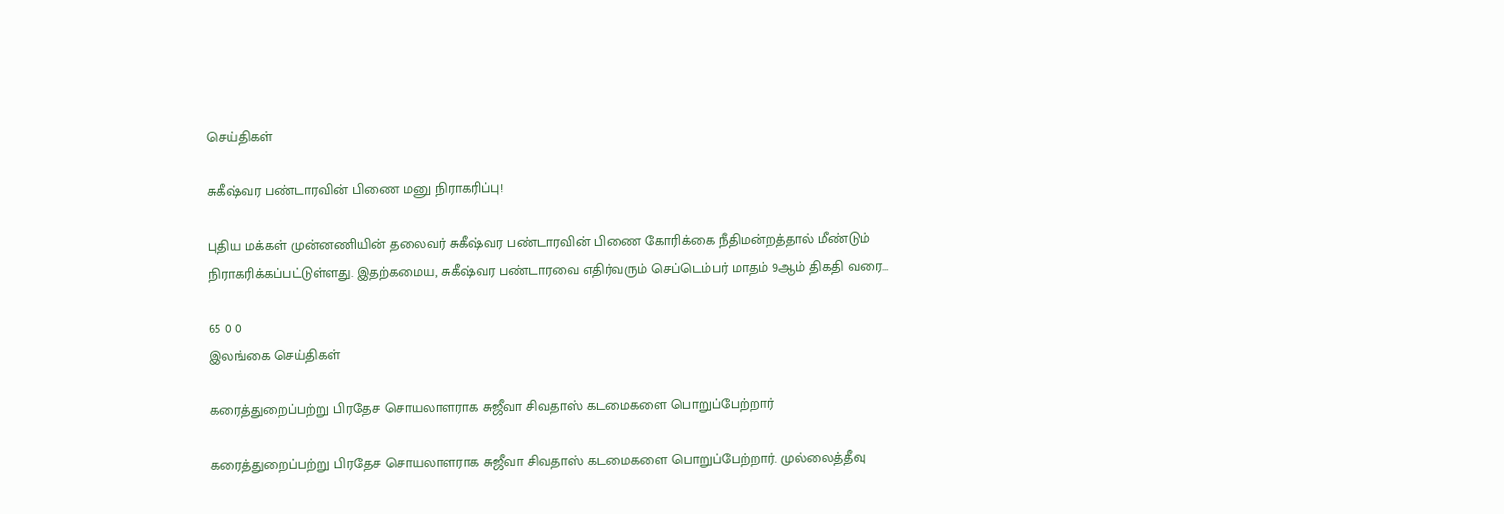செய்திகள்

சுகீஷ்வர பண்டாரவின் பிணை மனு நிராகரிப்பு!

புதிய மக்கள் முன்னணியின் தலைவர் சுகீஷ்வர பண்டாரவின் பிணை கோரிக்கை நீதிமன்றத்தால் மீண்டும் நிராகரிக்கப்பட்டுள்ளது. இதற்கமைய, சுகீஷ்வர பண்டாரவை எதிர்வரும் செப்டெம்பர் மாதம் 9ஆம் திகதி வரை…

65 0 0
இலங்கை செய்திகள்

கரைத்துறைப்பற்று பிரதேச சொயலாளராக சுஜீவா சிவதாஸ் கடமைகளை பொறுப்பேற்றார்

கரைத்துறைப்பற்று பிரதேச சொயலாளராக சுஜீவா சிவதாஸ் கடமைகளை பொறுப்பேற்றார். முல்லைத்தீவு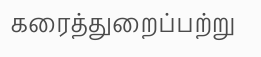கரைத்துறைப்பற்று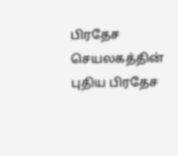பிரதேச செயலகத்தின் புதிய பிரதேச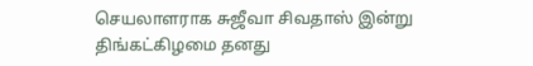செயலாளராக சுஜீவா சிவதாஸ் இன்று திங்கட்கிழமை தனது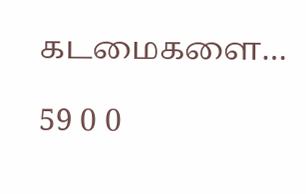கடமைகளை…

59 0 0